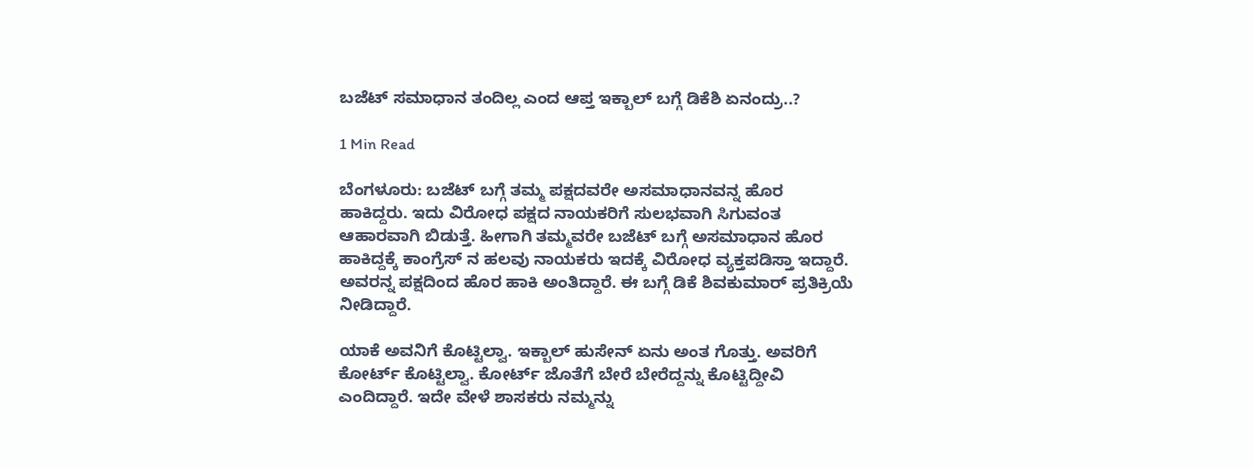ಬಜೆಟ್ ಸಮಾಧಾನ ತಂದಿಲ್ಲ ಎಂದ ಆಪ್ತ ಇಕ್ಬಾಲ್ ಬಗ್ಗೆ ಡಿಕೆಶಿ ಏನಂದ್ರು..?

1 Min Read

ಬೆಂಗಳೂರು: ಬಜೆಟ್ ಬಗ್ಗೆ ತಮ್ಮ ಪಕ್ಷದವರೇ ಅಸಮಾಧಾನವನ್ನ ಹೊರ ಹಾಕಿದ್ದರು. ಇದು ವಿರೋಧ ಪಕ್ಷದ ನಾಯಕರಿಗೆ ಸುಲಭವಾಗಿ ಸಿಗುವಂತ ಆಹಾರವಾಗಿ ಬಿಡುತ್ತೆ. ಹೀಗಾಗಿ ತಮ್ಮವರೇ ಬಜೆಟ್ ಬಗ್ಗೆ ಅಸಮಾಧಾನ ಹೊರ ಹಾಕಿದ್ದಕ್ಕೆ ಕಾಂಗ್ರೆಸ್ ನ ಹಲವು ನಾಯಕರು ಇದಕ್ಕೆ ವಿರೋಧ ವ್ಯಕ್ತಪಡಿಸ್ತಾ ಇದ್ದಾರೆ. ಅವರನ್ನ ಪಕ್ಷದಿಂದ ಹೊರ ಹಾಕಿ ಅಂತಿದ್ದಾರೆ. ಈ ಬಗ್ಗೆ ಡಿಕೆ ಶಿವಕುಮಾರ್ ಪ್ರತಿಕ್ರಿಯೆ ನೀಡಿದ್ದಾರೆ.

ಯಾಕೆ ಅವನಿಗೆ ಕೊಟ್ಟಿಲ್ವಾ. ಇಕ್ಬಾಲ್ ಹುಸೇನ್ ಏನು ಅಂತ ಗೊತ್ತು. ಅವರಿಗೆ ಕೋರ್ಟ್ ಕೊಟ್ಟಿಲ್ವಾ. ಕೋರ್ಟ್ ಜೊತೆಗೆ ಬೇರೆ ಬೇರೆದ್ದನ್ನು ಕೊಟ್ಟಿದ್ದೀವಿ ಎಂದಿದ್ದಾರೆ. ಇದೇ ವೇಳೆ ಶಾಸಕರು ನಮ್ಮನ್ನು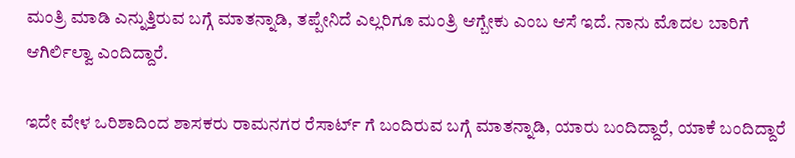ಮಂತ್ರಿ ಮಾಡಿ ಎನ್ನುತ್ತಿರುವ ಬಗ್ಗೆ ಮಾತನ್ನಾಡಿ, ತಪ್ಪೇನಿದೆ ಎಲ್ಲರಿಗೂ ಮಂತ್ರಿ ಆಗ್ಬೇಕು ಎಂಬ ಆಸೆ ಇದೆ. ನಾನು ಮೊದಲ ಬಾರಿಗೆ ಆಗಿರ್ಲಿಲ್ವಾ ಎಂದಿದ್ದಾರೆ.

ಇದೇ ವೇಳ ಒರಿಶಾದಿಂದ ಶಾಸಕರು ರಾಮನಗರ ರೆಸಾರ್ಟ್ ಗೆ ಬಂದಿರುವ ಬಗ್ಗೆ ಮಾತನ್ನಾಡಿ, ಯಾರು ಬಂದಿದ್ದಾರೆ, ಯಾಕೆ ಬಂದಿದ್ದಾರೆ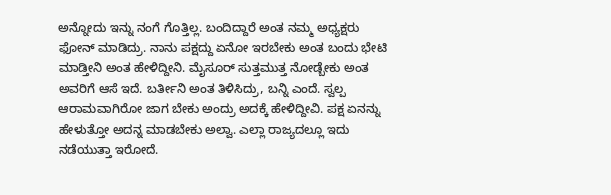ಅನ್ನೋದು ಇನ್ನು ನಂಗೆ ಗೊತ್ತಿಲ್ಲ. ಬಂದಿದ್ದಾರೆ ಅಂತ ನಮ್ಮ ಅಧ್ಯಕ್ಷರು ಫೋನ್ ಮಾಡಿದ್ರು. ನಾನು ಪಕ್ಷದ್ದು ಏನೋ ಇರಬೇಕು ಅಂತ ಬಂದು ಭೇಟಿ ಮಾಡ್ತೀನಿ ಅಂತ ಹೇಳಿದ್ದೀನಿ. ಮೈಸೂರ್ ಸುತ್ತಮುತ್ತ ನೋಡ್ಬೇಕು ಅಂತ ಅವರಿಗೆ ಆಸೆ ಇದೆ. ಬರ್ತೀನಿ ಅಂತ ತಿಳಿಸಿದ್ರು, ಬನ್ನಿ ಎಂದೆ. ಸ್ವಲ್ಪ ಆರಾಮವಾಗಿರೋ ಜಾಗ ಬೇಕು ಅಂದ್ರು ಅದಕ್ಕೆ ಹೇಳಿದ್ದೀವಿ. ಪಕ್ಷ ಏನನ್ನು ಹೇಳುತ್ತೋ ಅದನ್ನ ಮಾಡಬೇಕು ಅಲ್ವಾ. ಎಲ್ಲಾ ರಾಜ್ಯದಲ್ಲೂ ಇದು ನಡೆಯುತ್ತಾ ಇರೋದೆ.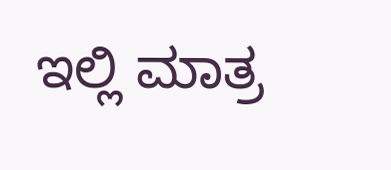ಇಲ್ಲಿ ಮಾತ್ರ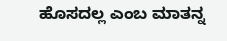ಹೊಸದಲ್ಲ ಎಂಬ ಮಾತನ್ನ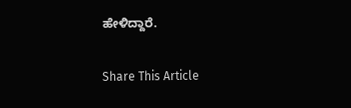ಹೇಳಿದ್ದಾರೆ.

Share This Article